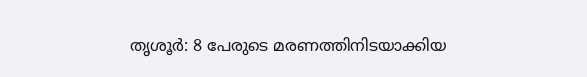തൃശൂർ: 8 പേരുടെ മരണത്തിനിടയാക്കിയ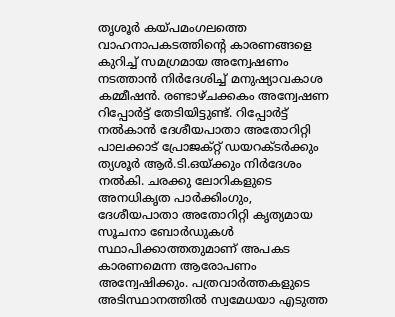തൃശൂർ കയ്പമംഗലത്തെ വാഹനാപകടത്തിൻ്റെ കാരണങ്ങളെ കുറിച്ച് സമഗ്രമായ അന്വേഷണം നടത്താൻ നിർദേശിച്ച് മനുഷ്യാവകാശ കമ്മീഷൻ. രണ്ടാഴ്ചക്കകം അന്വേഷണ റിപ്പോർട്ട് തേടിയിട്ടുണ്ട്. റിപ്പോർട്ട് നൽകാൻ ദേശീയപാതാ അതോറിറ്റി പാലക്കാട് പ്രോജക്റ്റ് ഡയറക്ടർക്കും ത്യശൂർ ആർ.ടി.ഒയ്ക്കും നിർദേശം നൽകി. ചരക്കു ലോറികളുടെ അനധികൃത പാർക്കിംഗും, ദേശീയപാതാ അതോറിറ്റി കൃത്യമായ സൂചനാ ബോർഡുകൾ സ്ഥാപിക്കാത്തതുമാണ് അപകട കാരണമെന്ന ആരോപണം അന്വേഷിക്കും. പത്രവാർത്തകളുടെ അടിസ്ഥാനത്തിൽ സ്വമേധയാ എടുത്ത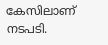കേസിലാണ് നടപടി.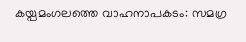കയ്പമംഗലത്തെ വാഹനാപകടം: സമഗ്ര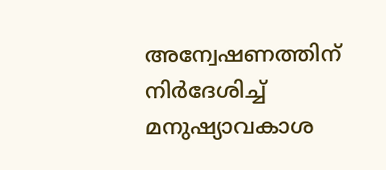അന്വേഷണത്തിന് നിർദേശിച്ച് മനുഷ്യാവകാശ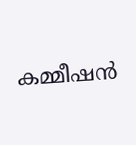കമ്മീഷൻ